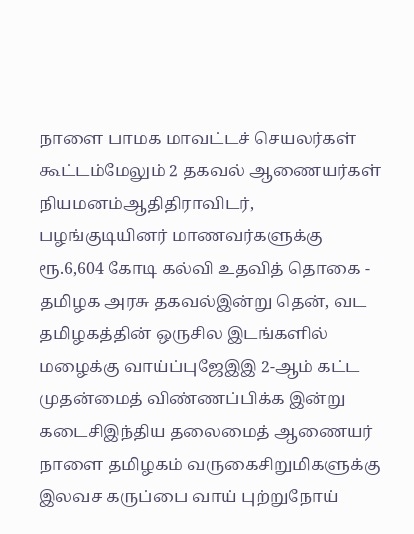நாளை பாமக மாவட்டச் செயலர்கள் கூட்டம்மேலும் 2 தகவல் ஆணையர்கள் நியமனம்ஆதிதிராவிடர், பழங்குடியினர் மாணவர்களுக்கு ரூ.6,604 கோடி கல்வி உதவித் தொகை - தமிழக அரசு தகவல்இன்று தென், வட தமிழகத்தின் ஒருசில இடங்களில் மழைக்கு வாய்ப்புஜேஇஇ 2-ஆம் கட்ட முதன்மைத் விண்ணப்பிக்க இன்று கடைசிஇந்திய தலைமைத் ஆணையர் நாளை தமிழகம் வருகைசிறுமிகளுக்கு இலவச கருப்பை வாய் புற்றுநோய்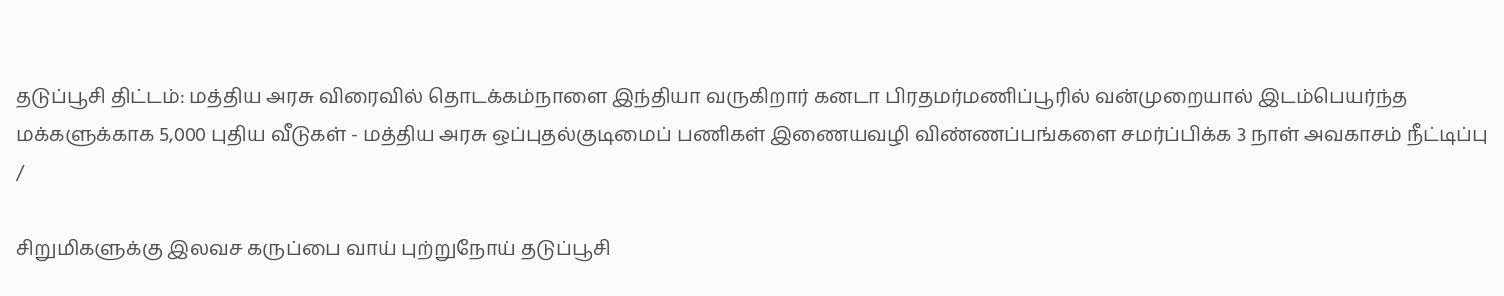தடுப்பூசி திட்டம்: மத்திய அரசு விரைவில் தொடக்கம்நாளை இந்தியா வருகிறார் கனடா பிரதமர்மணிப்பூரில் வன்முறையால் இடம்பெயர்ந்த மக்களுக்காக 5,000 புதிய வீடுகள் - மத்திய அரசு ஒப்புதல்குடிமைப் பணிகள் இணையவழி விண்ணப்பங்களை சமர்ப்பிக்க 3 நாள் அவகாசம் நீட்டிப்பு
/

சிறுமிகளுக்கு இலவச கருப்பை வாய் புற்றுநோய் தடுப்பூசி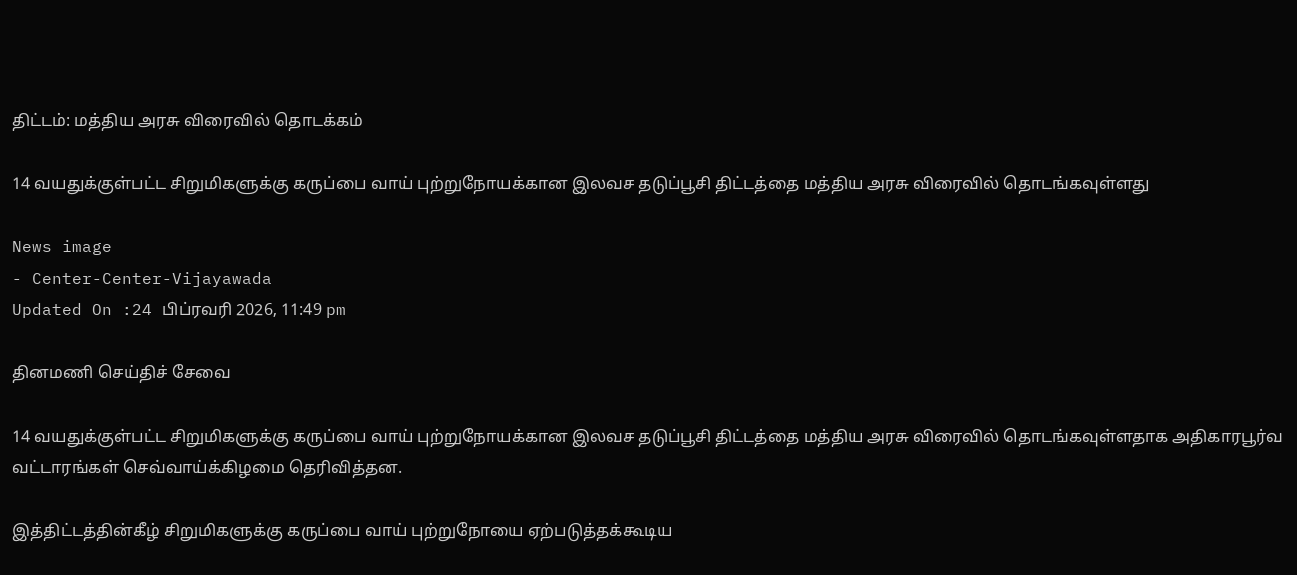திட்டம்: மத்திய அரசு விரைவில் தொடக்கம்

14 வயதுக்குள்பட்ட சிறுமிகளுக்கு கருப்பை வாய் புற்றுநோயக்கான இலவச தடுப்பூசி திட்டத்தை மத்திய அரசு விரைவில் தொடங்கவுள்ளது

News image
- Center-Center-Vijayawada
Updated On :24 பிப்ரவரி 2026, 11:49 pm

தினமணி செய்திச் சேவை

14 வயதுக்குள்பட்ட சிறுமிகளுக்கு கருப்பை வாய் புற்றுநோயக்கான இலவச தடுப்பூசி திட்டத்தை மத்திய அரசு விரைவில் தொடங்கவுள்ளதாக அதிகாரபூர்வ வட்டாரங்கள் செவ்வாய்க்கிழமை தெரிவித்தன.

இத்திட்டத்தின்கீழ் சிறுமிகளுக்கு கருப்பை வாய் புற்றுநோயை ஏற்படுத்தக்கூடிய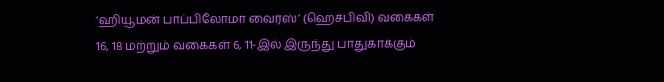‘ஹியூமன் பாப்பிலோமா வைரஸ்’ (ஹெச்பிவி) வகைகள் 16, 18 மற்றும் வகைகள் 6, 11-இல் இருந்து பாதுகாக்கும்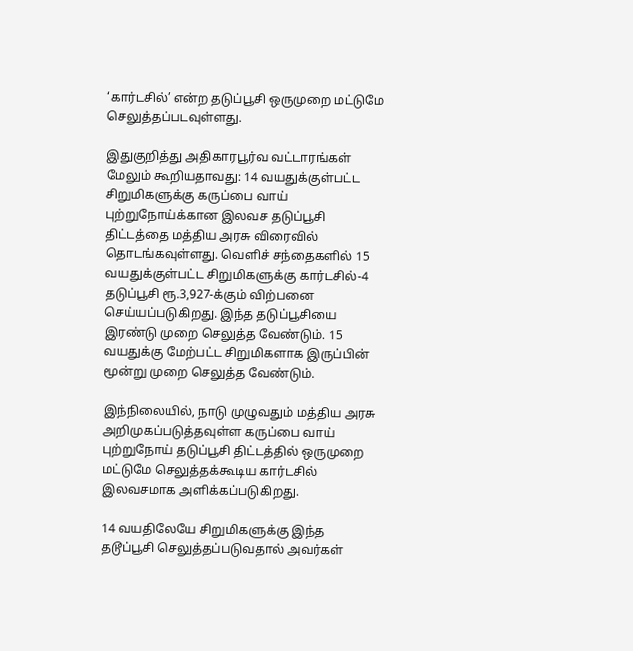‘கார்டசில்’ என்ற தடுப்பூசி ஒருமுறை மட்டுமே செலுத்தப்படவுள்ளது.

இதுகுறித்து அதிகாரபூர்வ வட்டாரங்கள் மேலும் கூறியதாவது: 14 வயதுக்குள்பட்ட சிறுமிகளுக்கு கருப்பை வாய் புற்றுநோய்க்கான இலவச தடுப்பூசி திட்டத்தை மத்திய அரசு விரைவில் தொடங்கவுள்ளது. வெளிச் சந்தைகளில் 15 வயதுக்குள்பட்ட சிறுமிகளுக்கு கார்டசில்-4 தடுப்பூசி ரூ.3,927-க்கும் விற்பனை செய்யப்படுகிறது. இந்த தடுப்பூசியை இரண்டு முறை செலுத்த வேண்டும். 15 வயதுக்கு மேற்பட்ட சிறுமிகளாக இருப்பின் மூன்று முறை செலுத்த வேண்டும்.

இந்நிலையில், நாடு முழுவதும் மத்திய அரசு அறிமுகப்படுத்தவுள்ள கருப்பை வாய் புற்றுநோய் தடுப்பூசி திட்டத்தில் ஒருமுறை மட்டுமே செலுத்தக்கூடிய கார்டசில் இலவசமாக அளிக்கப்படுகிறது.

14 வயதிலேயே சிறுமிகளுக்கு இந்த தடூப்பூசி செலுத்தப்படுவதால் அவர்கள்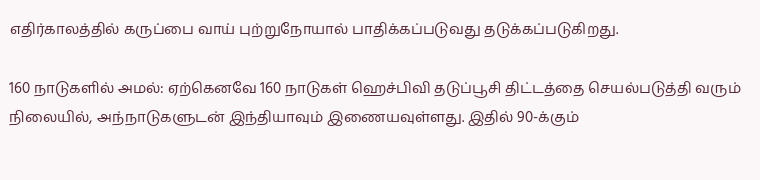எதிர்காலத்தில் கருப்பை வாய் புற்றுநோயால் பாதிக்கப்படுவது தடுக்கப்படுகிறது.

160 நாடுகளில் அமல்: ஏற்கெனவே 160 நாடுகள் ஹெச்பிவி தடுப்பூசி திட்டத்தை செயல்படுத்தி வரும் நிலையில், அந்நாடுகளுடன் இந்தியாவும் இணையவுள்ளது. இதில் 90-க்கும்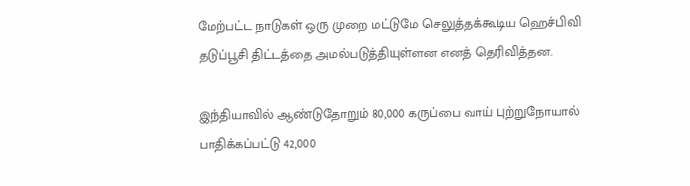மேற்பட்ட நாடுகள் ஒரு முறை மட்டுமே செலுத்தக்கூடிய ஹெச்பிவி தடுப்பூசி திட்டத்தை அமல்படுத்தியுள்ளன எனத் தெரிவித்தன.

இந்தியாவில் ஆண்டுதோறும் 80,000 கருப்பை வாய் புற்றுநோயால் பாதிக்கப்பட்டு 42,000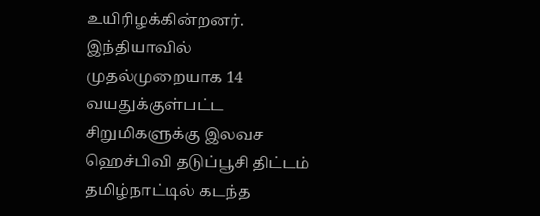உயிரிழக்கின்றனர். இந்தியாவில் முதல்முறையாக 14 வயதுக்குள்பட்ட சிறுமிகளுக்கு இலவச ஹெச்பிவி தடுப்பூசி திட்டம் தமிழ்நாட்டில் கடந்த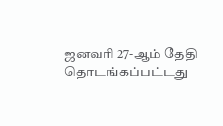ஜனவரி 27-ஆம் தேதி தொடங்கப்பட்டது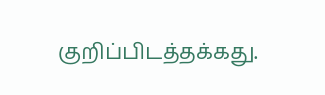குறிப்பிடத்தக்கது.